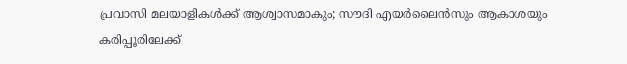പ്രവാസി മലയാളികൾക്ക് ആശ്വാസമാകും; സൗദി എയർലൈൻസും ആകാശയും കരിപ്പൂരിലേക്ക്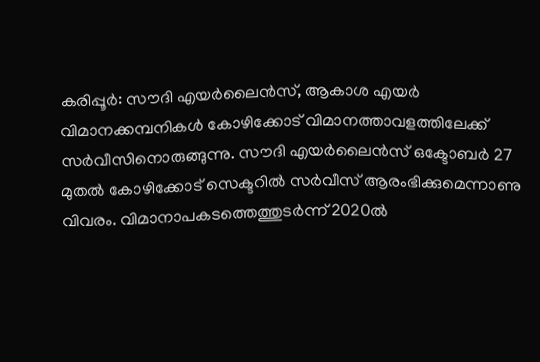കരിപ്പൂർ: സൗദി എയർലൈൻസ്, ആകാശ എയർ വിമാനക്കമ്പനികൾ കോഴിക്കോട് വിമാനത്താവളത്തിലേക്ക് സർവീസിനൊരുങ്ങുന്നു. സൗദി എയർലൈൻസ് ഒക്ടോബർ 27 മുതൽ കോഴിക്കോട് സെക്ടറിൽ സർവീസ് ആരംഭിക്കുമെന്നാണു വിവരം. വിമാനാപകടത്തെത്തുടർന്ന് 2020ൽ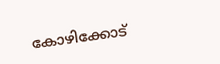കോഴിക്കോട്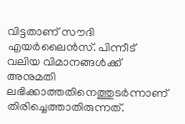വിട്ടതാണ് സൗദി എയർലൈൻസ്. പിന്നീട് വലിയ വിമാനങ്ങൾക്ക് അനുമതി ലഭിക്കാത്തതിനെത്തുടർന്നാണ് തിരിച്ചെത്താതിരുന്നത്.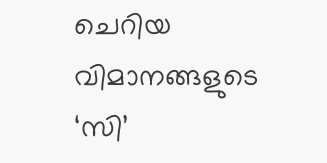ചെറിയ വിമാനങ്ങളുടെ ‘സി’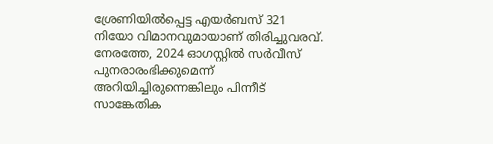ശ്രേണിയിൽപ്പെട്ട എയർബസ് 321 നിയോ വിമാനവുമായാണ് തിരിച്ചുവരവ്. നേരത്തേ, 2024 ഓഗസ്റ്റിൽ സർവീസ് പുനരാരംഭിക്കുമെന്ന് അറിയിച്ചിരുന്നെങ്കിലും പിന്നീട് സാങ്കേതിക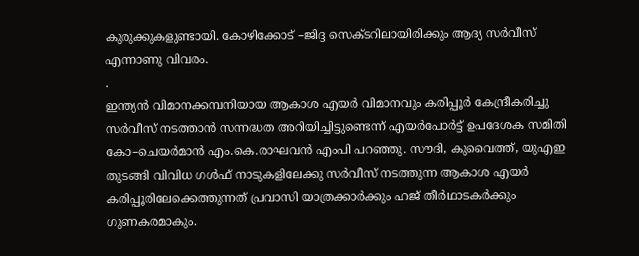കുരുക്കുകളുണ്ടായി. കോഴിക്കോട് –ജിദ്ദ സെക്ടറിലായിരിക്കും ആദ്യ സർവീസ് എന്നാണു വിവരം.
.
ഇന്ത്യൻ വിമാനക്കമ്പനിയായ ആകാശ എയർ വിമാനവും കരിപ്പൂർ കേന്ദ്രീകരിച്ചു സർവീസ് നടത്താൻ സന്നദ്ധത അറിയിച്ചിട്ടുണ്ടെന്ന് എയർപോർട്ട് ഉപദേശക സമിതി കോ–ചെയർമാൻ എം.കെ.രാഘവൻ എംപി പറഞ്ഞു. സൗദി, കുവൈത്ത്, യുഎഇ തുടങ്ങി വിവിധ ഗൾഫ് നാടുകളിലേക്കു സർവീസ് നടത്തുന്ന ആകാശ എയർ കരിപ്പൂരിലേക്കെത്തുന്നത് പ്രവാസി യാത്രക്കാർക്കും ഹജ് തീർഥാടകർക്കും ഗുണകരമാകും.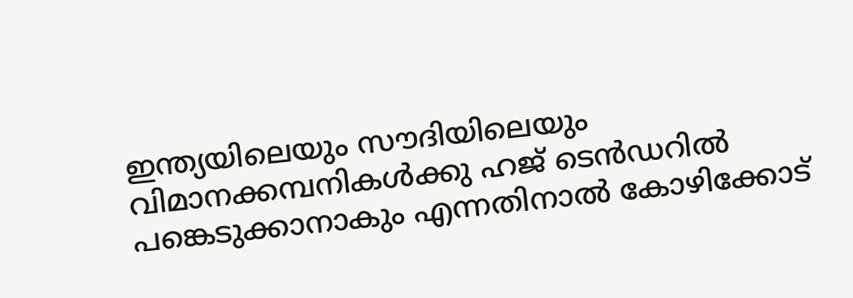ഇന്ത്യയിലെയും സൗദിയിലെയും വിമാനക്കമ്പനികൾക്കു ഹജ് ടെൻഡറിൽ പങ്കെടുക്കാനാകും എന്നതിനാൽ കോഴിക്കോട്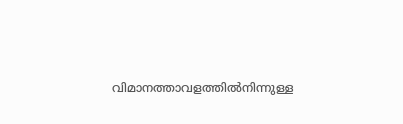വിമാനത്താവളത്തിൽനിന്നുള്ള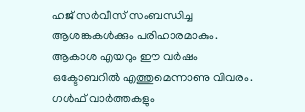ഹജ് സർവീസ് സംബന്ധിച്ച ആശങ്കകൾക്കും പരിഹാരമാകും. ആകാശ എയറും ഈ വർഷം ഒക്ടോബറിൽ എത്തുമെന്നാണു വിവരം.
ഗൾഫ് വാർത്തകളും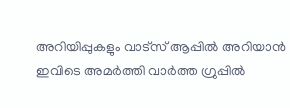അറിയിപ്പുകളും വാട്സ് ആപ്പിൽ അറിയാൻ ഇവിടെ അമർത്തി വാർത്ത ഗ്രുപ്പിൽ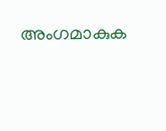അംഗമാകുക